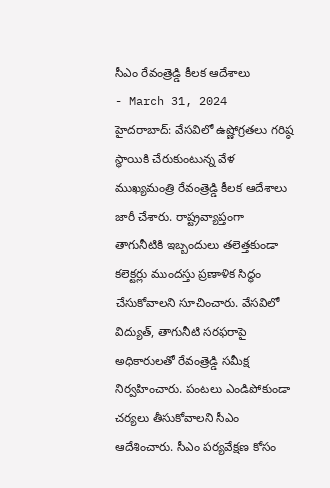సీఎం రేవంత్రెడ్డి కీలక ఆదేశాలు
- March 31, 2024
హైదరాబాద్: వేసవిలో ఉష్ణోగ్రతలు గరిష్ఠ స్థాయికి చేరుకుంటున్న వేళ ముఖ్యమంత్రి రేవంత్రెడ్డి కీలక ఆదేశాలు జారీ చేశారు. రాష్ట్రవ్యాప్తంగా తాగునీటికి ఇబ్బందులు తలెత్తకుండా కలెక్టర్లు ముందస్తు ప్రణాళిక సిద్ధం చేసుకోవాలని సూచించారు. వేసవిలో విద్యుత్, తాగునీటి సరఫరాపై అధికారులతో రేవంత్రెడ్డి సమీక్ష నిర్వహించారు. పంటలు ఎండిపోకుండా చర్యలు తీసుకోవాలని సీఎం ఆదేశించారు. సీఎం పర్యవేక్షణ కోసం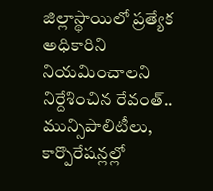జిల్లాస్థాయిలో ప్రత్యేక అధికారిని నియమించాలని నిర్దేశించిన రేవంత్.. మున్సిపాలిటీలు, కార్పొరేషన్లల్లో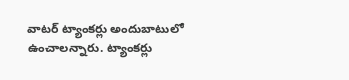వాటర్ ట్యాంకర్లు అందుబాటులో ఉంచాలన్నారు. ట్యాంకర్లు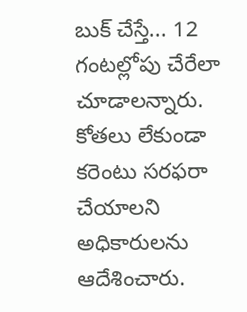బుక్ చేస్తే... 12 గంటల్లోపు చేరేలా చూడాలన్నారు. కోతలు లేకుండా కరెంటు సరఫరా చేయాలని అధికారులను ఆదేశించారు.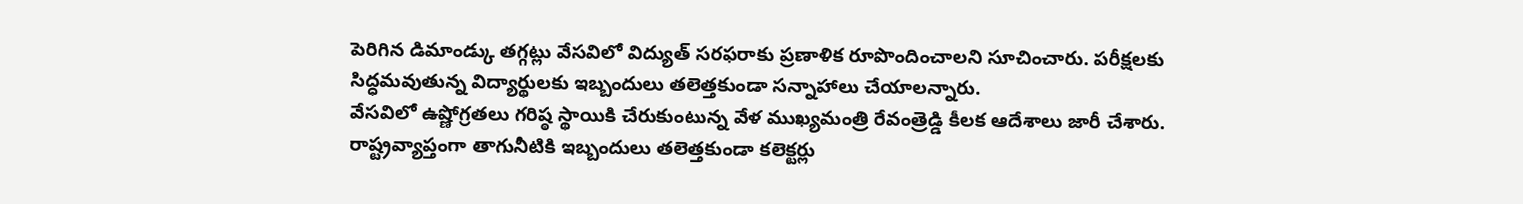పెరిగిన డిమాండ్కు తగ్గట్లు వేసవిలో విద్యుత్ సరఫరాకు ప్రణాళిక రూపొందించాలని సూచించారు. పరీక్షలకు సిద్ధమవుతున్న విద్యార్థులకు ఇబ్బందులు తలెత్తకుండా సన్నాహాలు చేయాలన్నారు.
వేసవిలో ఉష్ణోగ్రతలు గరిష్ఠ స్థాయికి చేరుకుంటున్న వేళ ముఖ్యమంత్రి రేవంత్రెడ్డి కీలక ఆదేశాలు జారీ చేశారు. రాష్ట్రవ్యాప్తంగా తాగునీటికి ఇబ్బందులు తలెత్తకుండా కలెక్టర్లు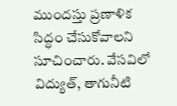ముందస్తు ప్రణాళిక సిద్ధం చేసుకోవాలని సూచించారు. వేసవిలో విద్యుత్, తాగునీటి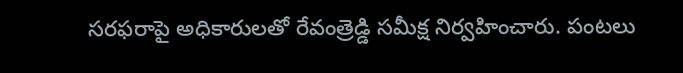సరఫరాపై అధికారులతో రేవంత్రెడ్డి సమీక్ష నిర్వహించారు. పంటలు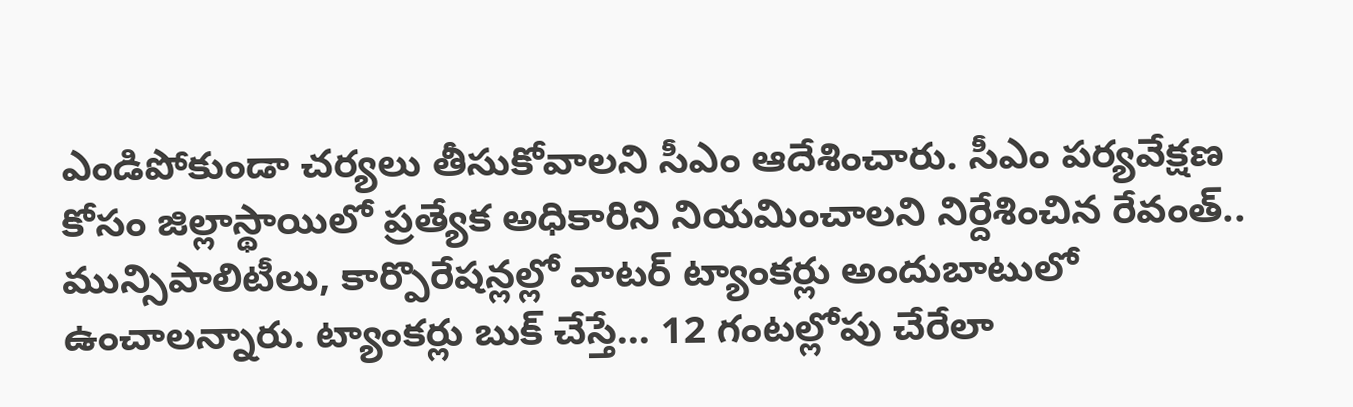ఎండిపోకుండా చర్యలు తీసుకోవాలని సీఎం ఆదేశించారు. సీఎం పర్యవేక్షణ కోసం జిల్లాస్థాయిలో ప్రత్యేక అధికారిని నియమించాలని నిర్దేశించిన రేవంత్.. మున్సిపాలిటీలు, కార్పొరేషన్లల్లో వాటర్ ట్యాంకర్లు అందుబాటులో ఉంచాలన్నారు. ట్యాంకర్లు బుక్ చేస్తే... 12 గంటల్లోపు చేరేలా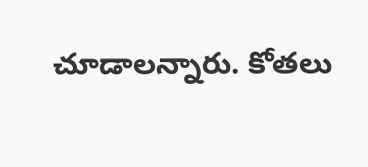చూడాలన్నారు. కోతలు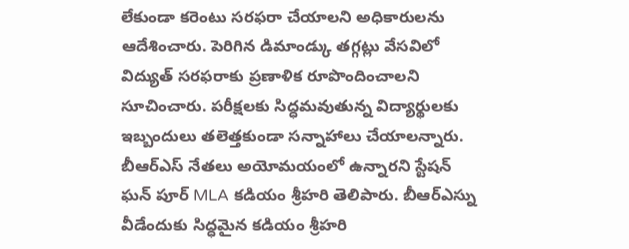లేకుండా కరెంటు సరఫరా చేయాలని అధికారులను ఆదేశించారు. పెరిగిన డిమాండ్కు తగ్గట్లు వేసవిలో విద్యుత్ సరఫరాకు ప్రణాళిక రూపొందించాలని సూచించారు. పరీక్షలకు సిద్ధమవుతున్న విద్యార్థులకు ఇబ్బందులు తలెత్తకుండా సన్నాహాలు చేయాలన్నారు.
బీఆర్ఎస్ నేతలు అయోమయంలో ఉన్నారని స్టేషన్ ఘన్ పూర్ MLA కడియం శ్రీహరి తెలిపారు. బీఆర్ఎస్ను వీడేందుకు సిద్ధమైన కడియం శ్రీహరి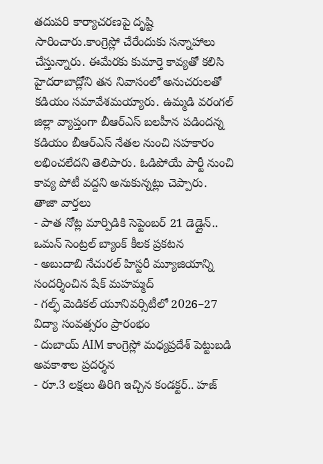తదుపరి కార్యాచరణపై దృష్టి సారించారు.కాంగ్రెస్లో చేరేందుకు సన్నాహాలు చేస్తున్నారు. ఈమేరకు కుమార్తె కావ్యతో కలిసి హైదరాబాద్లోని తన నివాసంలో అనుచరులతో కడియం సమావేశమయ్యారు. ఉమ్మడి వరంగల్ జిల్లా వ్యాప్తంగా బీఆర్ఎస్ బలహీన పడిందన్న కడియం బీఆర్ఎస్ నేతల నుంచి సహకారం లభించలేదని తెలిపారు. ఓడిపోయే పార్టీ నుంచి కావ్య పోటీ వద్దని అనుకున్నట్లు చెప్పారు.
తాజా వార్తలు
- పాత నోట్ల మార్పిడికి సెప్టెంబర్ 21 డెడ్లైన్.. ఒమన్ సెంట్రల్ బ్యాంక్ కీలక ప్రకటన
- అబుదాబి నేచురల్ హిస్టరీ మ్యూజియాన్ని సందర్శించిన షేక్ మహమ్మద్
- గల్ఫ్ మెడికల్ యూనివర్సిటీలో 2026–27 విద్యా సంవత్సరం ప్రారంభం
- దుబాయ్ AIM కాంగ్రెస్లో మధ్యప్రదేశ్ పెట్టుబడి అవకాశాల ప్రదర్శన
- రూ.3 లక్షలు తిరిగి ఇచ్చిన కండక్టర్.. హజ్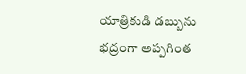యాత్రికుడి డబ్బును భద్రంగా అప్పగింత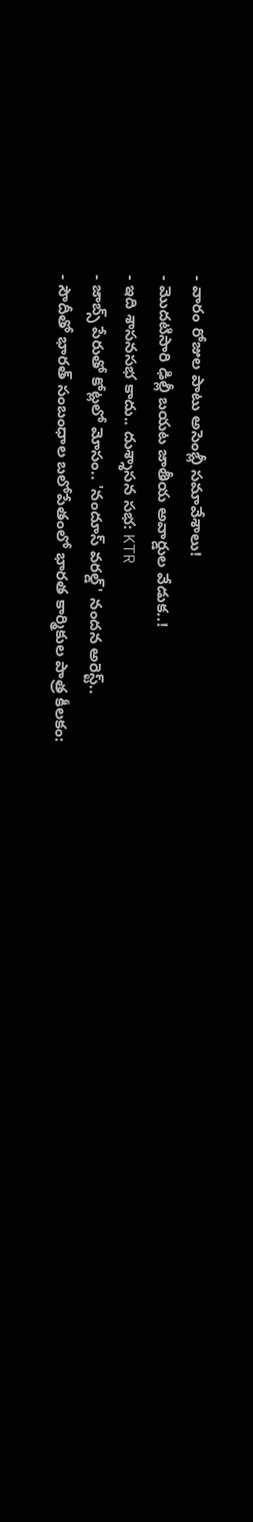- వారం రోజుల పాటు అసెంబ్లీ సమావేశాలు!
- మొదటిసారి ఢిల్లీ బయట జాతీయ అవార్డుల వేడుక..!
- ఇది శాసనసభ కాదు.. దుశ్శాసన సభ: KTR
- జాబ్స్ పేరుతో కోట్లలో మోసం.. 'నందూస్ వరల్డ్' నందన అరెస్ట్..
- సౌదీతో భారత్ సంబంధాల బలోపేతంలో భారత కార్మికుల పాత్ర కీలకం: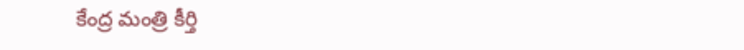కేంద్ర మంత్రి కీర్తి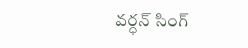వర్ధన్ సింగ్